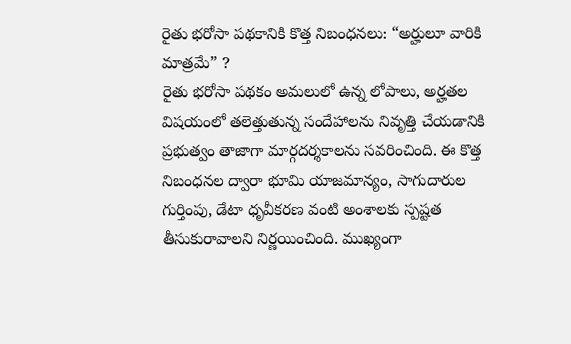రైతు భరోసా పథకానికి కొత్త నిబంధనలు: “అర్హులూ వారికి మాత్రమే” ?
రైతు భరోసా పథకం అమలులో ఉన్న లోపాలు, అర్హతల విషయంలో తలెత్తుతున్న సందేహాలను నివృత్తి చేయడానికి ప్రభుత్వం తాజాగా మార్గదర్శకాలను సవరించింది. ఈ కొత్త నిబంధనల ద్వారా భూమి యాజమాన్యం, సాగుదారుల గుర్తింపు, డేటా ధృవీకరణ వంటి అంశాలకు స్పష్టత తీసుకురావాలని నిర్ణయించింది. ముఖ్యంగా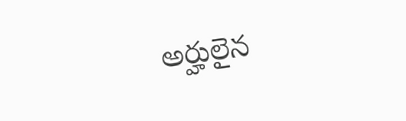అర్హులైన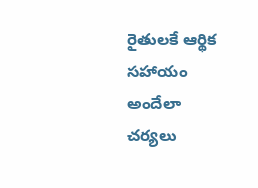రైతులకే ఆర్థిక సహాయం అందేలా చర్యలు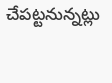చేపట్టనున్నట్లు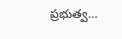ప్రభుత్వ…